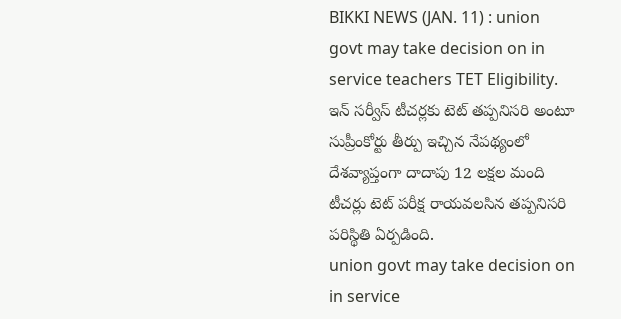BIKKI NEWS (JAN. 11) : union govt may take decision on in service teachers TET Eligibility. ఇన్ సర్వీస్ టీచర్లకు టెట్ తప్పనిసరి అంటూ సుప్రీంకోర్టు తీర్పు ఇచ్చిన నేపథ్యంలో దేశవ్యాప్తంగా దాదాపు 12 లక్షల మంది టీచర్లు టెట్ పరీక్ష రాయవలసిన తప్పనిసరి పరిస్థితి ఏర్పడింది.
union govt may take decision on in service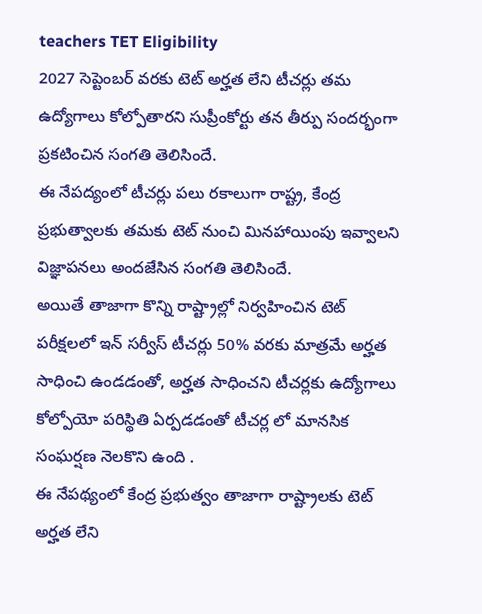teachers TET Eligibility
2027 సెప్టెంబర్ వరకు టెట్ అర్హత లేని టీచర్లు తమ ఉద్యోగాలు కోల్పోతారని సుప్రీంకోర్టు తన తీర్పు సందర్భంగా ప్రకటించిన సంగతి తెలిసిందే.
ఈ నేపద్యంలో టీచర్లు పలు రకాలుగా రాష్ట్ర, కేంద్ర ప్రభుత్వాలకు తమకు టెట్ నుంచి మినహాయింపు ఇవ్వాలని విజ్ఞాపనలు అందజేసిన సంగతి తెలిసిందే.
అయితే తాజాగా కొన్ని రాష్ట్రాల్లో నిర్వహించిన టెట్ పరీక్షలలో ఇన్ సర్వీస్ టీచర్లు 50% వరకు మాత్రమే అర్హత సాధించి ఉండడంతో, అర్హత సాధించని టీచర్లకు ఉద్యోగాలు కోల్పోయో పరిస్థితి ఏర్పడడంతో టీచర్ల లో మానసిక సంఘర్షణ నెలకొని ఉంది .
ఈ నేపథ్యంలో కేంద్ర ప్రభుత్వం తాజాగా రాష్ట్రాలకు టెట్ అర్హత లేని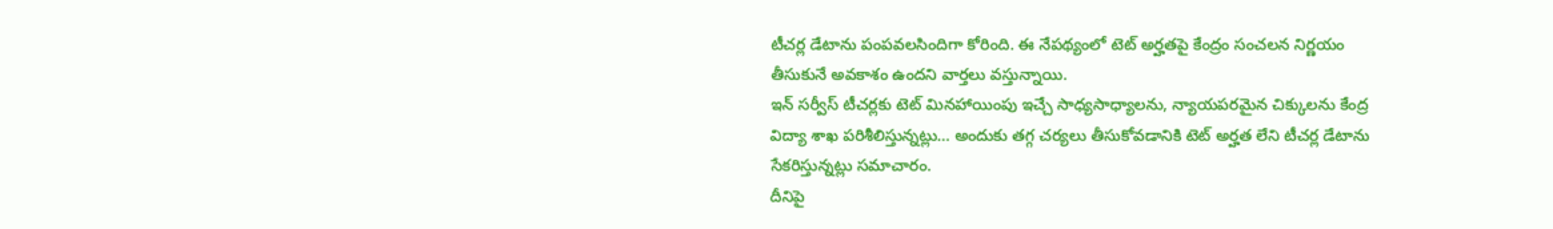టీచర్ల డేటాను పంపవలసిందిగా కోరింది. ఈ నేపథ్యంలో టెట్ అర్హతపై కేంద్రం సంచలన నిర్ణయం తీసుకునే అవకాశం ఉందని వార్తలు వస్తున్నాయి.
ఇన్ సర్వీస్ టీచర్లకు టెట్ మినహాయింపు ఇచ్చే సాధ్యసాధ్యాలను, న్యాయపరమైన చిక్కులను కేంద్ర విద్యా శాఖ పరిశీలిస్తున్నట్లు… అందుకు తగ్గ చర్యలు తీసుకోవడానికి టెట్ అర్హత లేని టీచర్ల డేటాను సేకరిస్తున్నట్లు సమాచారం.
దీనిపై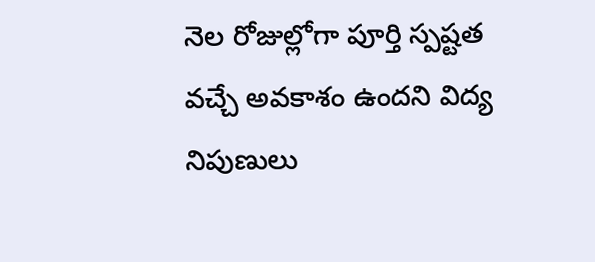నెల రోజుల్లోగా పూర్తి స్పష్టత వచ్చే అవకాశం ఉందని విద్య నిపుణులు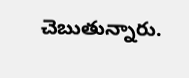చెబుతున్నారు.